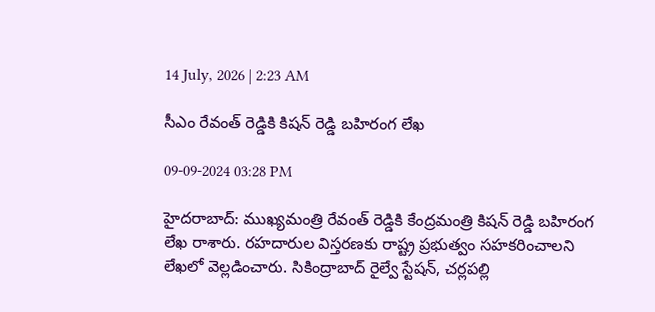14 July, 2026 | 2:23 AM

సీఎం రేవంత్ రెడ్డికి కిషన్ రెడ్డి బహిరంగ లేఖ

09-09-2024 03:28 PM

హైదరాబాద్: ముఖ్యమంత్రి రేవంత్ రెడ్డికి కేంద్రమంత్రి కిషన్ రెడ్డి బహిరంగ లేఖ రాశారు. రహదారుల విస్తరణకు రాష్ట్ర ప్రభుత్వం సహకరించాలని లేఖలో వెల్లడించారు. సికింద్రాబాద్ రైల్వే స్టేషన్, చర్లపల్లి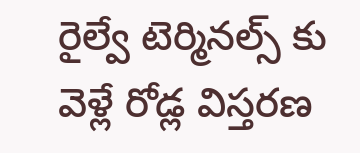రైల్వే టెర్మినల్స్ కు వెళ్లే రోడ్ల విస్తరణ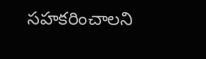సహకరించాలని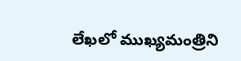లేఖలో ముఖ్యమంత్రిని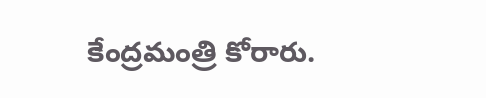కేంద్రమంత్రి కోరారు.